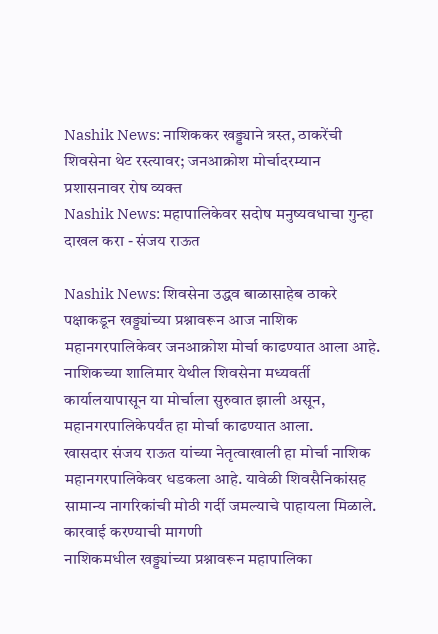Nashik News: नाशिककर खड्ड्याने त्रस्त, ठाकरेंची शिवसेना थेट रस्त्यावर; जनआक्रोश मोर्चादरम्यान प्रशासनावर रोष व्यक्त
Nashik News: महापालिकेवर सदोष मनुष्यवधाचा गुन्हा दाखल करा - संजय राऊत

Nashik News: शिवसेना उद्धव बाळासाहेब ठाकरे पक्षाकडून खड्ड्यांच्या प्रश्नावरून आज नाशिक महानगरपालिकेवर जनआक्रोश मोर्चा काढण्यात आला आहे. नाशिकच्या शालिमार येथील शिवसेना मध्यवर्ती कार्यालयापासून या मोर्चाला सुरुवात झाली असून, महानगरपालिकेपर्यंत हा मोर्चा काढण्यात आला.
खासदार संजय राऊत यांच्या नेतृत्वाखाली हा मोर्चा नाशिक महानगरपालिकेवर धडकला आहे. यावेळी शिवसैनिकांसह सामान्य नागरिकांची मोठी गर्दी जमल्याचे पाहायला मिळाले.
कारवाई करण्याची मागणी
नाशिकमधील खड्ड्यांच्या प्रश्नावरून महापालिका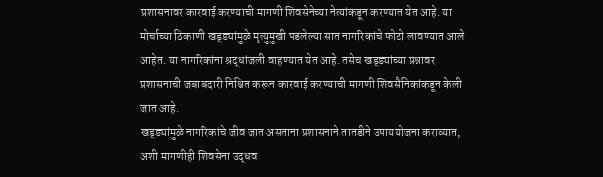प्रशासनावर कारवाई करण्याची मागणी शिवसेनेच्या नेत्यांकडून करण्यात येत आहे. या मोर्चाच्या ठिकाणी खड्ड्यांमुळे मृत्युमुखी पडलेल्या सात नागरिकांचे फोटो लावण्यात आले आहेत. या नागरिकांना श्रद्धांजली वाहण्यात येत आहे. तसेच खड्ड्यांच्या प्रश्नावर प्रशासनाची जबाबदारी निश्चित करून कारवाई करण्याची मागणी शिवसैनिकांकडून केली जात आहे.
खड्ड्यांमुळे नागरिकांचे जीव जात असताना प्रशासनाने तातडीने उपाययोजना कराव्यात, अशी मागणीही शिवसेना उद्धव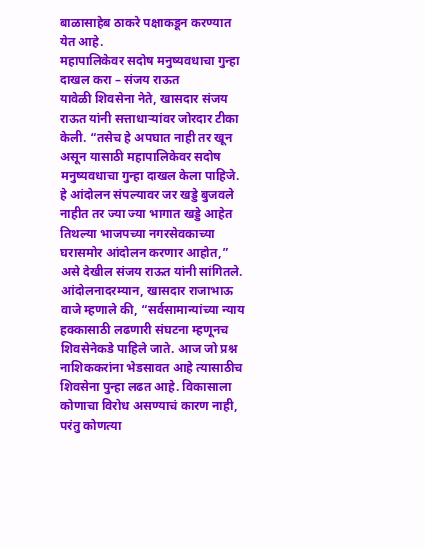बाळासाहेब ठाकरे पक्षाकडून करण्यात येत आहे.
महापालिकेवर सदोष मनुष्यवधाचा गुन्हा दाखल करा – संजय राऊत
यावेळी शिवसेना नेते, खासदार संजय राऊत यांनी सत्ताधाऱ्यांवर जोरदार टीका केली. “तसेच हे अपघात नाही तर खून असून यासाठी महापालिकेवर सदोष मनुष्यवधाचा गुन्हा दाखल केला पाहिजे. हे आंदोलन संपल्यावर जर खड्डे बुजवले नाहीत तर ज्या ज्या भागात खड्डे आहेत तिथल्या भाजपच्या नगरसेवकाच्या घरासमोर आंदोलन करणार आहोत,” असे देखील संजय राऊत यांनी सांगितले.
आंदोलनादरम्यान, खासदार राजाभाऊ वाजे म्हणाले की, “सर्वसामान्यांच्या न्याय हक्कासाठी लढणारी संघटना म्हणूनच शिवसेनेकडे पाहिले जाते. आज जो प्रश्न नाशिककरांना भेडसावत आहे त्यासाठीच शिवसेना पुन्हा लढत आहे. विकासाला कोणाचा विरोध असण्याचं कारण नाही, परंतु कोणत्या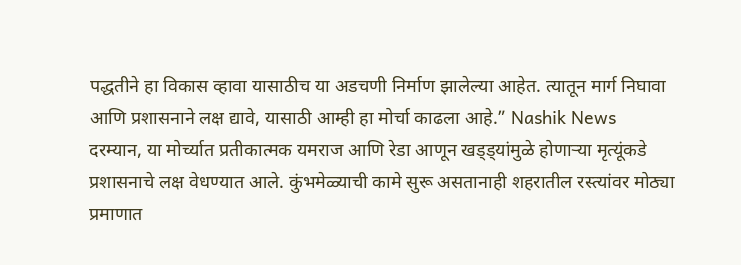पद्धतीने हा विकास व्हावा यासाठीच या अडचणी निर्माण झालेल्या आहेत. त्यातून मार्ग निघावा आणि प्रशासनाने लक्ष द्यावे, यासाठी आम्ही हा मोर्चा काढला आहे.” Nashik News
दरम्यान, या मोर्च्यात प्रतीकात्मक यमराज आणि रेडा आणून खड्ड्यांमुळे होणाऱ्या मृत्यूंकडे प्रशासनाचे लक्ष वेधण्यात आले. कुंभमेळ्याची कामे सुरू असतानाही शहरातील रस्त्यांवर मोठ्या प्रमाणात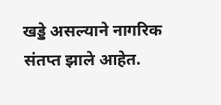खड्डे असल्याने नागरिक संतप्त झाले आहेत.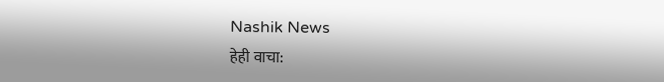Nashik News
हेही वाचा: